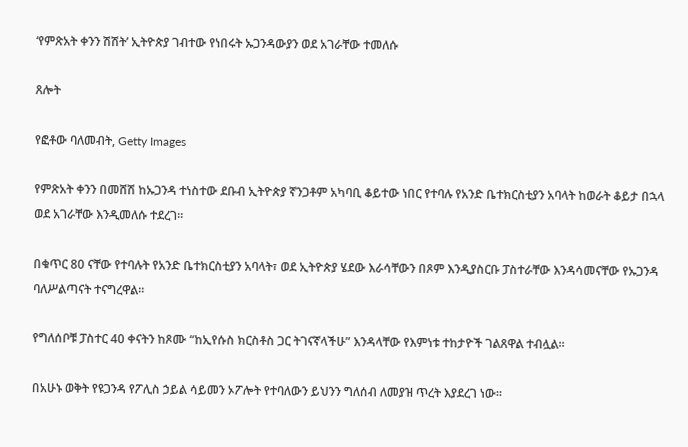‘የምጽአት ቀንን ሽሽት’ ኢትዮጵያ ገብተው የነበሩት ኡጋንዳውያን ወደ አገራቸው ተመለሱ

ጸሎት

የፎቶው ባለመብት, Getty Images

የምጽአት ቀንን በመሸሽ ከኡጋንዳ ተነስተው ደቡብ ኢትዮጵያ ኛንጋቶም አካባቢ ቆይተው ነበር የተባሉ የአንድ ቤተክርስቲያን አባላት ከወራት ቆይታ በኋላ ወደ አገራቸው እንዲመለሱ ተደረገ።

በቁጥር 80 ናቸው የተባሉት የአንድ ቤተክርስቲያን አባላት፣ ወደ ኢትዮጵያ ሄደው እራሳቸውን በጾም እንዲያስርቡ ፓስተራቸው እንዳሳመናቸው የኡጋንዳ ባለሥልጣናት ተናግረዋል።

የግለሰቦቹ ፓስተር 40 ቀናትን ከጾሙ “ከኢየሱስ ክርስቶስ ጋር ትገናኛላችሁ” እንዳላቸው የእምነቱ ተከታዮች ገልጸዋል ተብሏል።

በአሁኑ ወቅት የዩጋንዳ የፖሊስ ኃይል ሳይመን ኦፖሎት የተባለውን ይህንን ግለሰብ ለመያዝ ጥረት እያደረገ ነው።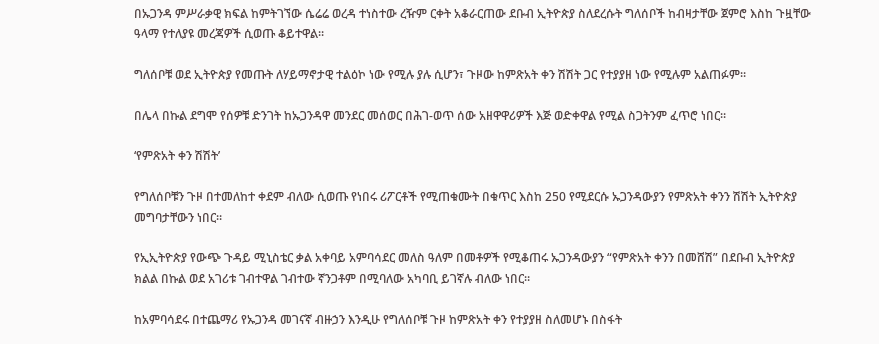በኡጋንዳ ምሥራቃዊ ክፍል ከምትገኘው ሴሬሬ ወረዳ ተነስተው ረዥም ርቀት አቆራርጠው ደቡብ ኢትዮጵያ ስለደረሱት ግለሰቦች ከብዛታቸው ጀምሮ እስከ ጉዟቸው ዓላማ የተለያዩ መረጃዎች ሲወጡ ቆይተዋል።

ግለሰቦቹ ወደ ኢትዮጵያ የመጡት ለሃይማኖታዊ ተልዕኮ ነው የሚሉ ያሉ ሲሆን፣ ጉዞው ከምጽአት ቀን ሽሽት ጋር የተያያዘ ነው የሚሉም አልጠፉም።

በሌላ በኩል ደግሞ የሰዎቹ ድንገት ከኡጋንዳዋ መንደር መሰወር በሕገ-ወጥ ሰው አዘዋዋሪዎች እጅ ወድቀዋል የሚል ስጋትንም ፈጥሮ ነበር።

‘የምጽአት ቀን ሽሽት’

የግለሰቦቹን ጉዞ በተመለከተ ቀደም ብለው ሲወጡ የነበሩ ሪፖርቶች የሚጠቁሙት በቁጥር እስከ 250 የሚደርሱ ኡጋንዳውያን የምጽአት ቀንን ሽሽት ኢትዮጵያ መግባታቸውን ነበር።

የኢኢትዮጵያ የውጭ ጉዳይ ሚኒስቴር ቃል አቀባይ አምባሳደር መለስ ዓለም በመቶዎች የሚቆጠሩ ኡጋንዳውያን “የምጽአት ቀንን በመሸሽ” በደቡብ ኢትዮጵያ ክልል በኩል ወደ አገሪቱ ገብተዋል ገብተው ኛንጋቶም በሚባለው አካባቢ ይገኛሉ ብለው ነበር።

ከአምባሳደሩ በተጨማሪ የኡጋንዳ መገናኛ ብዙኃን እንዲሁ የግለሰቦቹ ጉዞ ከምጽአት ቀን የተያያዘ ስለመሆኑ በስፋት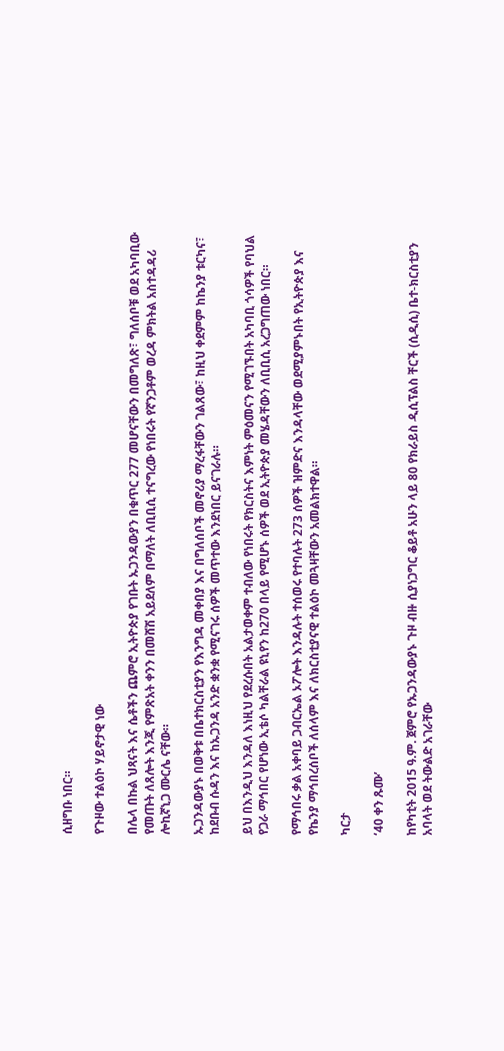ሲዘግቡ ነበር።

የጉዞው ተልዕኮ ሃይኖታዊ ነው

በሌላ በኩል ህጻናት እና ሴቶችን ጨምሮ ኢትዮጵያ የገቡት ኡጋንዳውያን በቁጥር 277 መሆናቸውን በመግለጽ፣ ግለሰቦቹ ወደ አካባቢው የመጡት ለጸሎት እንጂ የምጽአት ቀንን በመሸሽ አይደለም በማለት ለቢቢሲ ተናግረው የነበሩት የኛንጋቶም ወረዳ ምክትል አስተዳዳሪ ሎኪኛኒጋ ሙርሌ ናቸው።

ኡጋንዳውያኑ በወቅቱ በቤተክርስቲያን የእንግዳ መቀበያ እና በግለሰቦች መኖሪያ ማረፋቸውን ገልጸው፣ ከዚህ ቀደምም ከኬንያ ቱርካና፣ ከደቡብ ሱዳን እና ከኡጋንዳ አንድ ቋንቋ የሚናገሩ ሰዎች መጥተው እንደነበር ይናገራሉ።

ይህ በእንዲህ እንዳለ እነዚህ የደረሱበት አልታወቀም ተብለው የነበሩት የክርስትና እምነት ምዕመናን የሚገኙበት አካባቢ ጎሳዎች የባህል የጋራ ማኅበር የሆነው ኢቴሶ ካልቸራል ዩኒየን ከ270 በላይ የሚሆኑ ሰዎች ወደ ኢትዮጵያ መሄዳቸውን ለቢቢሲ አረጋግጠው ነበር።

የማኅበሩ ቃል አቀባይ ጋብርኤል ኦፖሎት እንዳሉት ተሰወሩ የተባሉት 273 ሰዎች ዝምድና እንዳላቸው ወደሚያምኑበት የኢትዮጵያ እና የኬንያ ማኅበረሰቦች ለሰላም እና ለክርስቲያናዊ ተልዕኮ መጓዛቸውን አመልክተዋል።

ካርታ

‘40 ቀን ጹሙ’

ከየካቲት 2015 ዓ.ም. ጀምሮ የኡጋንዳውያኑ ጉዞ ብዙ ሲያነጋግር ቆይቶ አሁን ላይ 80 የክራይስ ዲሲፕልስ ቸርች (ሲዲሲ) ቤተ-ክርስቲያን አባላት ወደ ትውልድ አገራቸው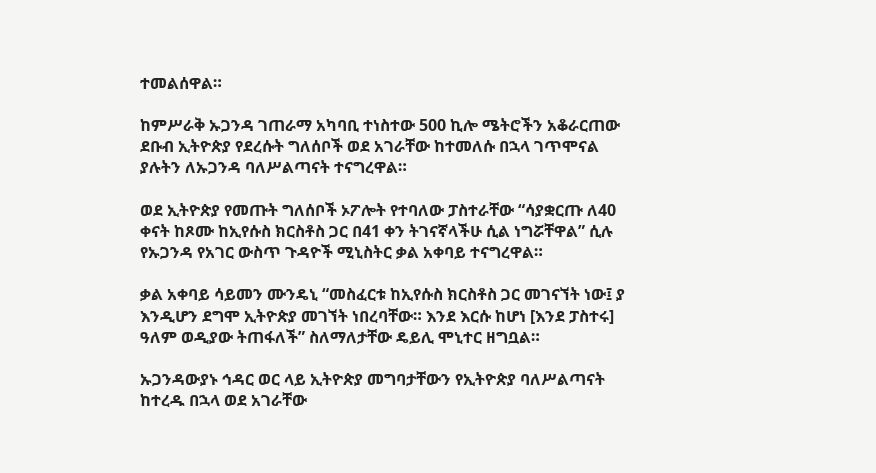ተመልሰዋል።

ከምሥራቅ ኡጋንዳ ገጠራማ አካባቢ ተነስተው 500 ኪሎ ሜትሮችን አቆራርጠው ደቡብ ኢትዮጵያ የደረሱት ግለሰቦች ወደ አገራቸው ከተመለሱ በኋላ ገጥሞናል ያሉትን ለኡጋንዳ ባለሥልጣናት ተናግረዋል።

ወደ ኢትዮጵያ የመጡት ግለሰቦች ኦፖሎት የተባለው ፓስተራቸው “ሳያቋርጡ ለ40 ቀናት ከጾሙ ከኢየሱስ ክርስቶስ ጋር በ41 ቀን ትገናኛላችሁ ሲል ነግሯቸዋል” ሲሉ የኡጋንዳ የአገር ውስጥ ጉዳዮች ሚኒስትር ቃል አቀባይ ተናግረዋል።

ቃል አቀባይ ሳይመን ሙንዴኒ “መስፈርቱ ከኢየሱስ ክርስቶስ ጋር መገናኘት ነው፤ ያ እንዲሆን ደግሞ ኢትዮጵያ መገኘት ነበረባቸው። እንደ እርሱ ከሆነ [እንደ ፓስተሩ] ዓለም ወዲያው ትጠፋለች” ስለማለታቸው ዴይሊ ሞኒተር ዘግቧል።

ኡጋንዳውያኑ ኅዳር ወር ላይ ኢትዮጵያ መግባታቸውን የኢትዮጵያ ባለሥልጣናት ከተረዱ በኋላ ወደ አገራቸው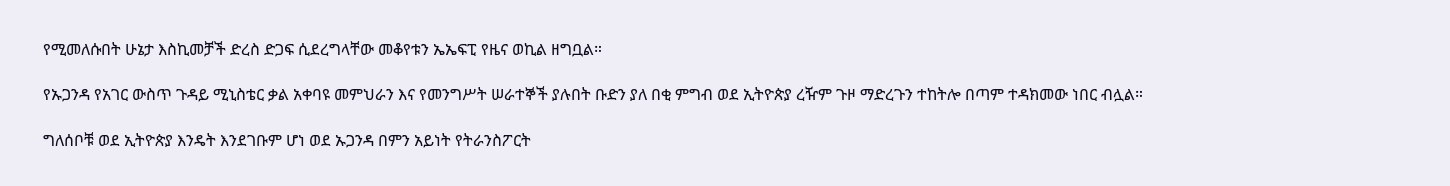የሚመለሱበት ሁኔታ እስኪመቻች ድረስ ድጋፍ ሲደረግላቸው መቆየቱን ኤኤፍፒ የዜና ወኪል ዘግቧል።

የኡጋንዳ የአገር ውስጥ ጉዳይ ሚኒስቴር ቃል አቀባዩ መምህራን እና የመንግሥት ሠራተኞች ያሉበት ቡድን ያለ በቂ ምግብ ወደ ኢትዮጵያ ረዥም ጉዞ ማድረጉን ተከትሎ በጣም ተዳክመው ነበር ብሏል።

ግለሰቦቹ ወደ ኢትዮጵያ እንዴት እንደገቡም ሆነ ወደ ኡጋንዳ በምን አይነት የትራንስፖርት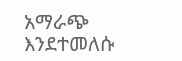አማራጭ እንደተመለሱ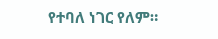የተባለ ነገር የለም።